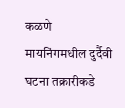कळणे मायनिंगमधील दुर्दैवी घटना तक्रारीकडे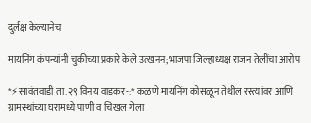दुर्लक्ष केल्यानेच

मायनिंग कंपन्यांनी चुकीच्या प्रकारे केले उत्खनन;भाजपा जिल्हाध्यक्ष राजन तेलींचा आरोप

*⚡सावंतवाडी ता.२९ विनय वाडकर-:* कळणे मायनिंग कोसळून तेथील रस्त्यांवर आणि ग्रामस्थांच्या घरामध्ये पाणी व चिखल गेला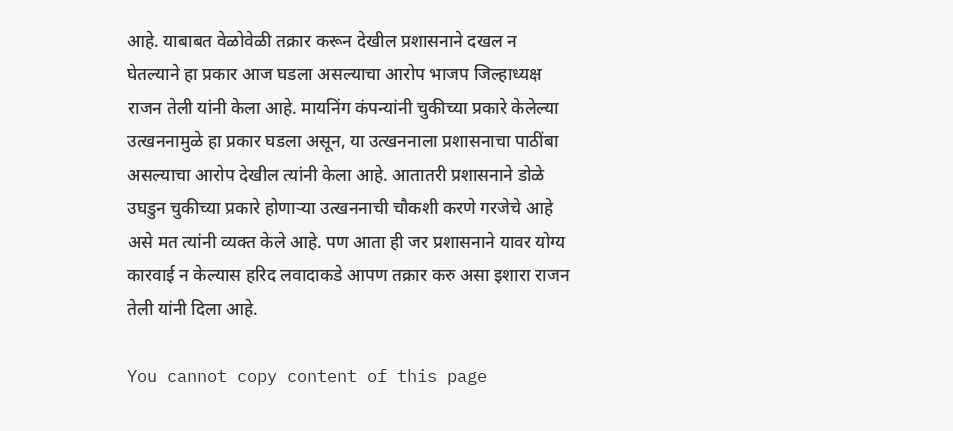आहे. याबाबत वेळोवेळी तक्रार करून देखील प्रशासनाने दखल न घेतल्याने हा प्रकार आज घडला असल्याचा आरोप भाजप जिल्हाध्यक्ष राजन तेली यांनी केला आहे. मायनिंग कंपन्यांनी चुकीच्या प्रकारे केलेल्या उत्खननामुळे हा प्रकार घडला असून, या उत्खननाला प्रशासनाचा पाठींबा असल्याचा आरोप देखील त्यांनी केला आहे. आतातरी प्रशासनाने डोळे उघडुन चुकीच्या प्रकारे होणाऱ्या उत्खननाची चौकशी करणे गरजेचे आहे असे मत त्यांनी व्यक्त केले आहे. पण आता ही जर प्रशासनाने यावर योग्य कारवाई न केल्यास हरिद लवादाकडे आपण तक्रार करु असा इशारा राजन तेली यांनी दिला आहे.

You cannot copy content of this page